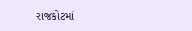રાજકોટમાં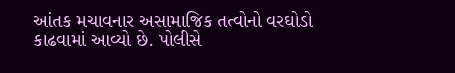આંતક મચાવનાર અસામાજિક તત્વોનો વરઘોડો કાઢવામાં આવ્યો છે. પોલીસે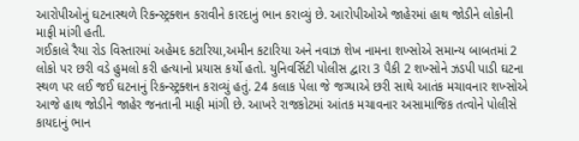આરોપીઓનું ઘટનાસ્થળે રિકન્સ્ટ્રક્શન કરાવીને કારદાનું ભાન કરાવ્યું છે. આરોપીઓએ જાહેરમાં હાથ જોડીને લોકોની માફી માંગી હતી.
ગઈકાલે રૈયા રોડ વિસ્તારમાં અહેમદ કટારિયા,અમીન કટારિયા અને નવાઝ શેખ નામના શખ્સોએ સમાન્ય બાબતમાં 2 લોકો પર છરી વડે હુમલો કરી હત્યાનો પ્રયાસ કર્યો હતો. યુનિવર્સિટી પોલીસ દ્વારા 3 પૈકી 2 શખ્સોને ઝડપી પાડી ઘટના સ્થળ પર લઈ જઈ ઘટનાનું રિકન્સ્ટ્રક્શન કરાવ્યું હતું. 24 કલાક પેલા જે જગ્યાએ છરી સાથે આતંક મચાવનાર શખ્સોએ આજે હાથ જોડીને જાહેર જનતાની માફી માંગી છે. આખરે રાજકોટમાં આંતક મચાવનાર અસામાજિક તત્વોને પોલીસે કાયદાનું ભાન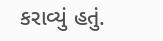કરાવ્યું હતું.